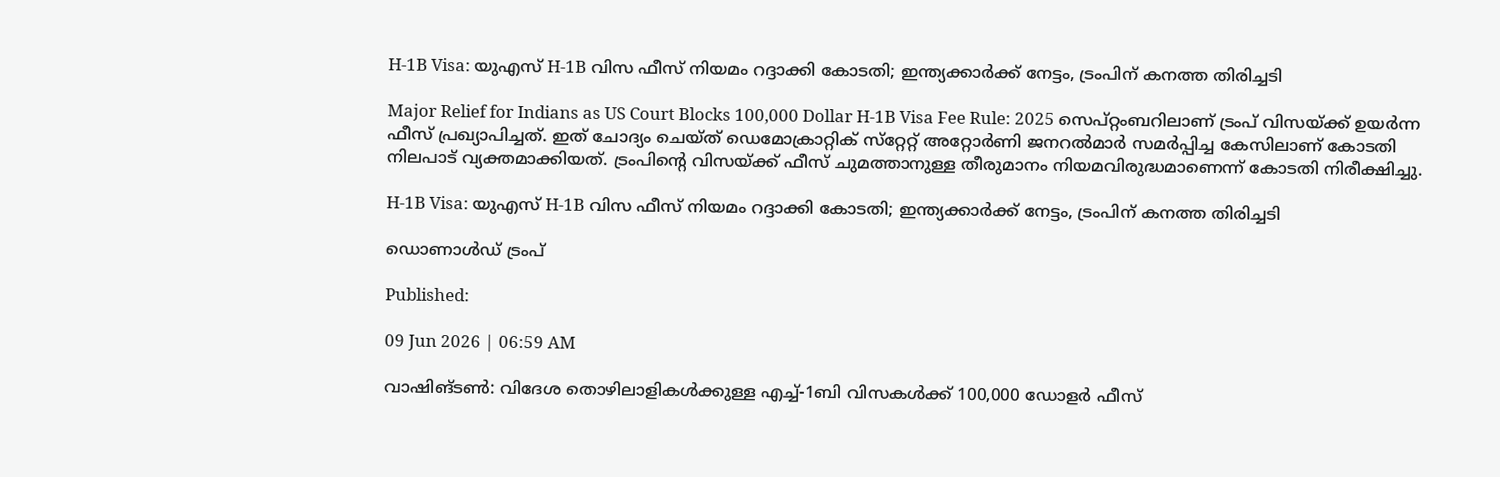H-1B Visa: യുഎസ് H-1B വിസ ഫീസ് നിയമം റദ്ദാക്കി കോടതി; ഇന്ത്യക്കാര്‍ക്ക് നേട്ടം, ട്രംപിന് കനത്ത തിരിച്ചടി

Major Relief for Indians as US Court Blocks 100,000 Dollar H-1B Visa Fee Rule: 2025 സെപ്റ്റംബറിലാണ് ട്രംപ് വിസയ്ക്ക് ഉയര്‍ന്ന ഫീസ് പ്രഖ്യാപിച്ചത്. ഇത് ചോദ്യം ചെയ്ത് ഡെമോക്രാറ്റിക് സ്‌റ്റേറ്റ് അറ്റോര്‍ണി ജനറല്‍മാര്‍ സമര്‍പ്പിച്ച കേസിലാണ് കോടതി നിലപാട് വ്യക്തമാക്കിയത്. ട്രംപിന്റെ വിസയ്ക്ക് ഫീസ് ചുമത്താനുള്ള തീരുമാനം നിയമവിരുദ്ധമാണെന്ന് കോടതി നിരീക്ഷിച്ചു.

H-1B Visa: യുഎസ് H-1B വിസ ഫീസ് നിയമം റദ്ദാക്കി കോടതി; ഇന്ത്യക്കാര്‍ക്ക് നേട്ടം, ട്രംപിന് കനത്ത തിരിച്ചടി

ഡൊണാൾഡ് ട്രംപ്

Published:

09 Jun 2026 | 06:59 AM

വാഷിങ്ടണ്‍: വിദേശ തൊഴിലാളികള്‍ക്കുള്ള എച്ച്-1ബി വിസകള്‍ക്ക് 100,000 ഡോളര്‍ ഫീസ്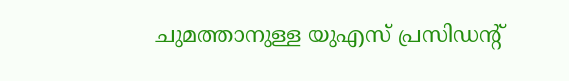ചുമത്താനുള്ള യുഎസ് പ്രസിഡന്റ്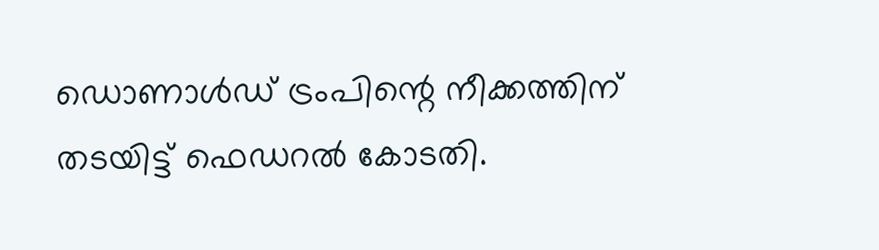ഡൊണാള്‍ഡ് ട്രംപിന്റെ നീക്കത്തിന് തടയിട്ട് ഫെഡറല്‍ കോടതി.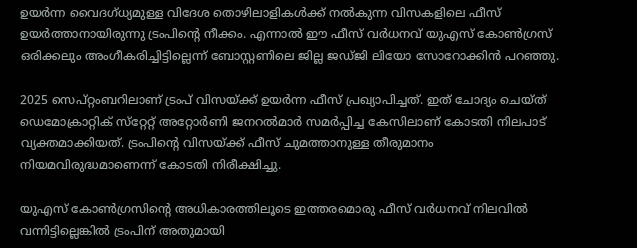ഉയര്‍ന്ന വൈദഗ്ധ്യമുള്ള വിദേശ തൊഴിലാളികള്‍ക്ക് നല്‍കുന്ന വിസകളിലെ ഫീസ് ഉയര്‍ത്താനായിരുന്നു ട്രംപിന്റെ നീക്കം. എന്നാല്‍ ഈ ഫീസ് വര്‍ധനവ് യുഎസ് കോണ്‍ഗ്രസ് ഒരിക്കലും അംഗീകരിച്ചിട്ടില്ലെന്ന് ബോസ്റ്റണിലെ ജില്ല ജഡ്ജി ലിയോ സോറോക്കിന്‍ പറഞ്ഞു.

2025 സെപ്റ്റംബറിലാണ് ട്രംപ് വിസയ്ക്ക് ഉയര്‍ന്ന ഫീസ് പ്രഖ്യാപിച്ചത്. ഇത് ചോദ്യം ചെയ്ത് ഡെമോക്രാറ്റിക് സ്‌റ്റേറ്റ് അറ്റോര്‍ണി ജനറല്‍മാര്‍ സമര്‍പ്പിച്ച കേസിലാണ് കോടതി നിലപാട് വ്യക്തമാക്കിയത്. ട്രംപിന്റെ വിസയ്ക്ക് ഫീസ് ചുമത്താനുള്ള തീരുമാനം നിയമവിരുദ്ധമാണെന്ന് കോടതി നിരീക്ഷിച്ചു.

യുഎസ് കോണ്‍ഗ്രസിന്റെ അധികാരത്തിലൂടെ ഇത്തരമൊരു ഫീസ് വര്‍ധനവ് നിലവില്‍ വന്നിട്ടില്ലെങ്കില്‍ ട്രംപിന് അതുമായി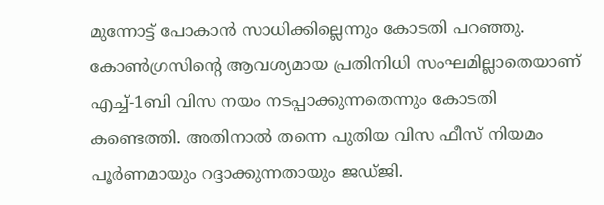മുന്നോട്ട് പോകാന്‍ സാധിക്കില്ലെന്നും കോടതി പറഞ്ഞു. കോണ്‍ഗ്രസിന്റെ ആവശ്യമായ പ്രതിനിധി സംഘമില്ലാതെയാണ് എച്ച്-1ബി വിസ നയം നടപ്പാക്കുന്നതെന്നും കോടതി കണ്ടെത്തി. അതിനാല്‍ തന്നെ പുതിയ വിസ ഫീസ് നിയമം പൂര്‍ണമായും റദ്ദാക്കുന്നതായും ജഡ്ജി.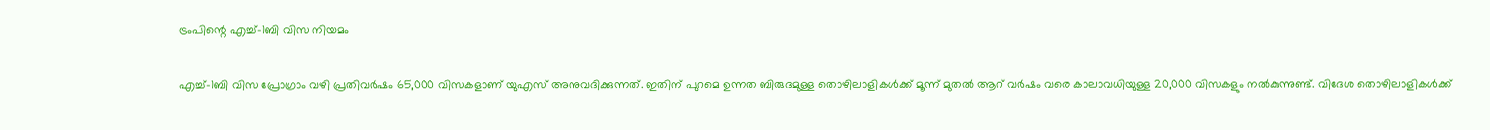ട്രംപിന്റെ എച്ച്-1ബി വിസ നിയമം

എച്ച്-1ബി വിസ പ്രോഗ്രാം വഴി പ്രതിവര്‍ഷം 65,000 വിസകളാണ് യുഎസ് അനുവദിക്കുന്നത്. ഇതിന് പുറമെ ഉന്നത ബിരുദമുള്ള തൊഴിലാളികള്‍ക്ക് മൂന്ന് മുതല്‍ ആറ് വര്‍ഷം വരെ കാലാവധിയുള്ള 20,000 വിസകളും നല്‍കുന്നുണ്ട്. വിദേശ തൊഴിലാളികള്‍ക്ക്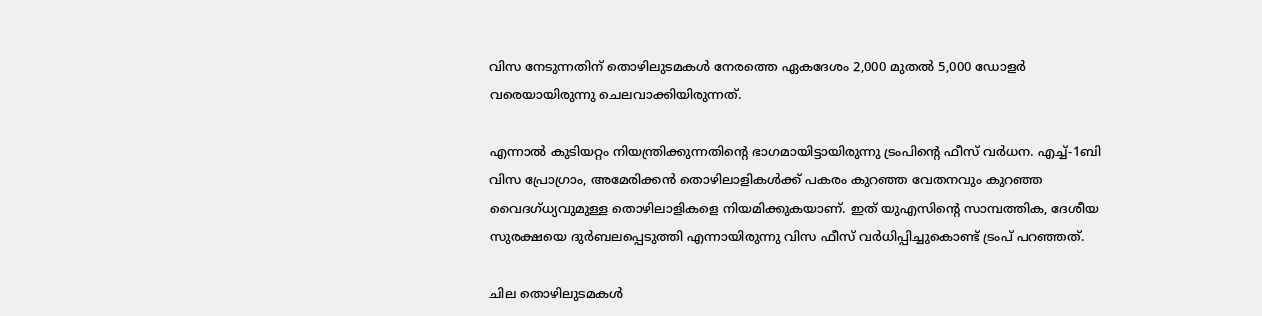വിസ നേടുന്നതിന് തൊഴിലുടമകള്‍ നേരത്തെ ഏകദേശം 2,000 മുതല്‍ 5,000 ഡോളര്‍ വരെയായിരുന്നു ചെലവാക്കിയിരുന്നത്.

എന്നാല്‍ കുടിയറ്റം നിയന്ത്രിക്കുന്നതിന്റെ ഭാഗമായിട്ടായിരുന്നു ട്രംപിന്റെ ഫീസ് വര്‍ധന. എച്ച്-1ബി വിസ പ്രോഗ്രാം, അമേരിക്കന്‍ തൊഴിലാളികള്‍ക്ക് പകരം കുറഞ്ഞ വേതനവും കുറഞ്ഞ വൈദഗ്ധ്യവുമുള്ള തൊഴിലാളികളെ നിയമിക്കുകയാണ്. ഇത് യുഎസിന്റെ സാമ്പത്തിക, ദേശീയ സുരക്ഷയെ ദുര്‍ബലപ്പെടുത്തി എന്നായിരുന്നു വിസ ഫീസ് വര്‍ധിപ്പിച്ചുകൊണ്ട് ട്രംപ് പറഞ്ഞത്.

ചില തൊഴിലുടമകള്‍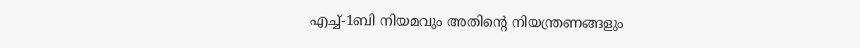എച്ച്-1ബി നിയമവും അതിന്റെ നിയന്ത്രണങ്ങളും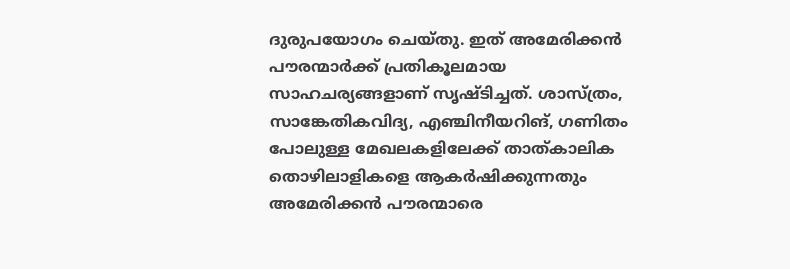ദുരുപയോഗം ചെയ്തു. ഇത് അമേരിക്കന്‍ പൗരന്മാര്‍ക്ക് പ്രതികൂലമായ സാഹചര്യങ്ങളാണ് സൃഷ്ടിച്ചത്. ശാസ്ത്രം, സാങ്കേതികവിദ്യ, എഞ്ചിനീയറിങ്, ഗണിതം പോലുള്ള മേഖലകളിലേക്ക് താത്കാലിക തൊഴിലാളികളെ ആകര്‍ഷിക്കുന്നതും അമേരിക്കന്‍ പൗരന്മാരെ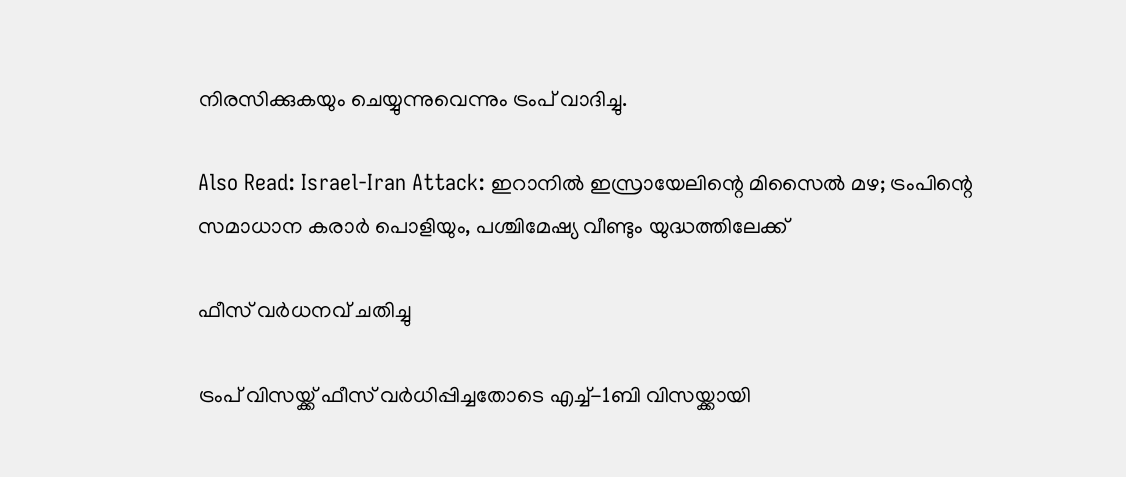നിരസിക്കുകയും ചെയ്യുന്നുവെന്നും ട്രംപ് വാദിച്ചു.

Also Read: Israel-Iran Attack: ഇറാനില്‍ ഇസ്രായേലിന്റെ മിസൈല്‍ മഴ; ട്രംപിന്റെ സമാധാന കരാര്‍ പൊളിയും, പശ്ചിമേഷ്യ വീണ്ടും യുദ്ധത്തിലേക്ക്

ഫീസ് വര്‍ധനവ് ചതിച്ചു

ട്രംപ് വിസയ്ക്ക് ഫീസ് വര്‍ധിപ്പിച്ചതോടെ എച്ച്-1ബി വിസയ്ക്കായി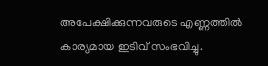അപേക്ഷിക്കുന്നവരുടെ എണ്ണത്തില്‍ കാര്യമായ ഇടിവ് സംഭവിച്ചു.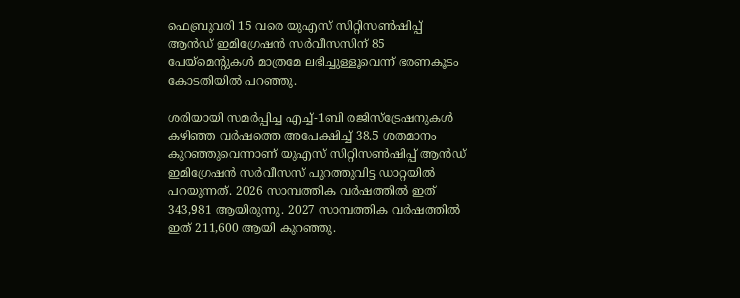ഫെബ്രുവരി 15 വരെ യുഎസ് സിറ്റിസണ്‍ഷിപ്പ് ആന്‍ഡ് ഇമിഗ്രേഷന്‍ സര്‍വീസസിന് 85 പേയ്‌മെന്റുകള്‍ മാത്രമേ ലഭിച്ചുള്ളൂവെന്ന് ഭരണകൂടം കോടതിയില്‍ പറഞ്ഞു.

ശരിയായി സമര്‍പ്പിച്ച എച്ച്-1ബി രജിസ്‌ട്രേഷനുകള്‍ കഴിഞ്ഞ വര്‍ഷത്തെ അപേക്ഷിച്ച് 38.5 ശതമാനം കുറഞ്ഞുവെന്നാണ് യുഎസ് സിറ്റിസണ്‍ഷിപ്പ് ആന്‍ഡ് ഇമിഗ്രേഷന്‍ സര്‍വീസസ് പുറത്തുവിട്ട ഡാറ്റയില്‍ പറയുന്നത്. 2026 സാമ്പത്തിക വര്‍ഷത്തില്‍ ഇത് 343,981 ആയിരുന്നു. 2027 സാമ്പത്തിക വര്‍ഷത്തില്‍ ഇത് 211,600 ആയി കുറഞ്ഞു.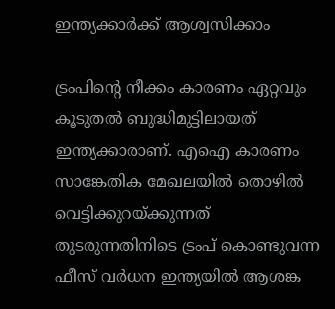ഇന്ത്യക്കാര്‍ക്ക് ആശ്വസിക്കാം

ട്രംപിന്റെ നീക്കം കാരണം ഏറ്റവും കൂടുതല്‍ ബുദ്ധിമുട്ടിലായത് ഇന്ത്യക്കാരാണ്. എഐ കാരണം സാങ്കേതിക മേഖലയില്‍ തൊഴില്‍ വെട്ടിക്കുറയ്ക്കുന്നത് തുടരുന്നതിനിടെ ട്രംപ് കൊണ്ടുവന്ന ഫീസ് വര്‍ധന ഇന്ത്യയില്‍ ആശങ്ക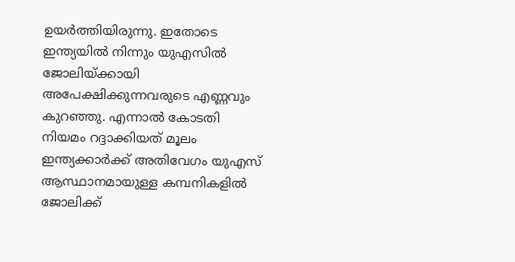ഉയര്‍ത്തിയിരുന്നു. ഇതോടെ ഇന്ത്യയില്‍ നിന്നും യുഎസില്‍ ജോലിയ്ക്കായി അപേക്ഷിക്കുന്നവരുടെ എണ്ണവും കുറഞ്ഞു. എന്നാല്‍ കോടതി നിയമം റദ്ദാക്കിയത് മൂലം ഇന്ത്യക്കാര്‍ക്ക് അതിവേഗം യുഎസ് ആസ്ഥാനമായുള്ള കമ്പനികളില്‍ ജോലിക്ക്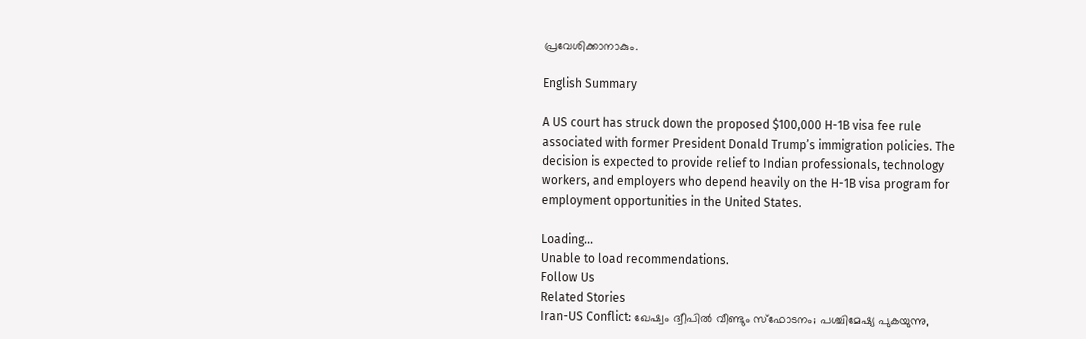പ്രവേശിക്കാനാകും.

English Summary

A US court has struck down the proposed $100,000 H-1B visa fee rule associated with former President Donald Trump’s immigration policies. The decision is expected to provide relief to Indian professionals, technology workers, and employers who depend heavily on the H-1B visa program for employment opportunities in the United States.

Loading...
Unable to load recommendations.
Follow Us
Related Stories
Iran-US Conflict: ഖേഷ്വം ദ്വീപില്‍ വീണ്ടും സ്‌ഫോടനം; പശ്ചിമേഷ്യ പുകയുന്നു,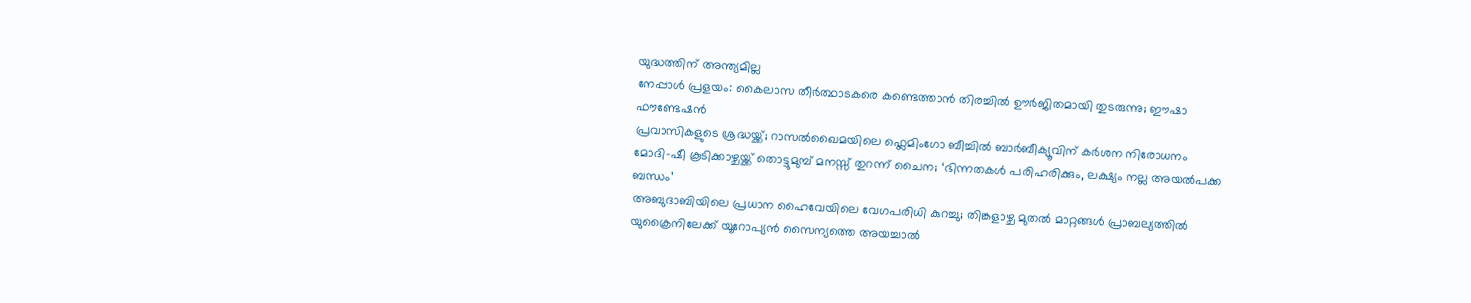യുദ്ധത്തിന് അന്ത്യമില്ല
നേപ്പാൾ പ്രളയം: കൈലാസ തീർത്ഥാടകരെ കണ്ടെത്താൻ തിരച്ചിൽ ഊർജിതമായി തുടരുന്നു; ഈഷാ ഫൗണ്ടേഷൻ
പ്രവാസികളുടെ ശ്രദ്ധയ്ക്ക്; റാസൽഖൈമയിലെ ഫ്ലെമിംഗോ ബീച്ചിൽ ബാർബീക്യൂവിന് കർശന നിരോധനം
മോദി-ഷീ കൂടിക്കാഴ്ചയ്ക്ക് തൊട്ടുമുമ്പ് മനസ്സ് തുറന്ന് ചൈന; ‘ഭിന്നതകൾ പരിഹരിക്കും, ലക്ഷ്യം നല്ല അയൽപക്ക ബന്ധം’
അബുദാബിയിലെ പ്രധാന ഹൈവേയിലെ വേഗപരിധി കുറച്ചു; തിങ്കളാഴ്ച മുതൽ മാറ്റങ്ങൾ പ്രാബല്യത്തിൽ
യുക്രൈനിലേക്ക് യൂറോപ്യൻ സൈന്യത്തെ അയച്ചാൽ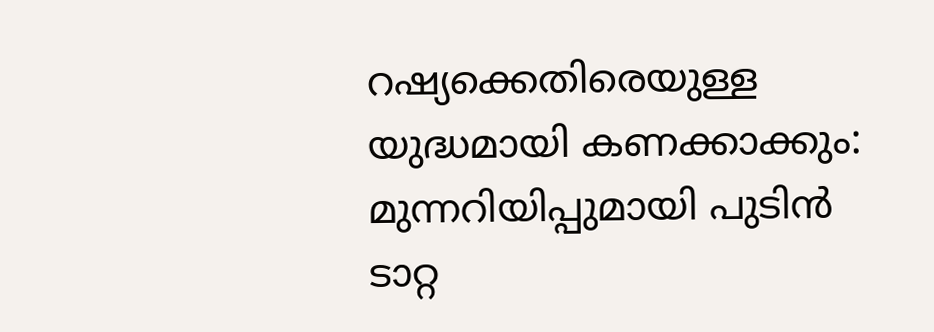റഷ്യക്കെതിരെയുള്ള യുദ്ധമായി കണക്കാക്കും: മുന്നറിയിപ്പുമായി പുടിൻ
ടാറ്റ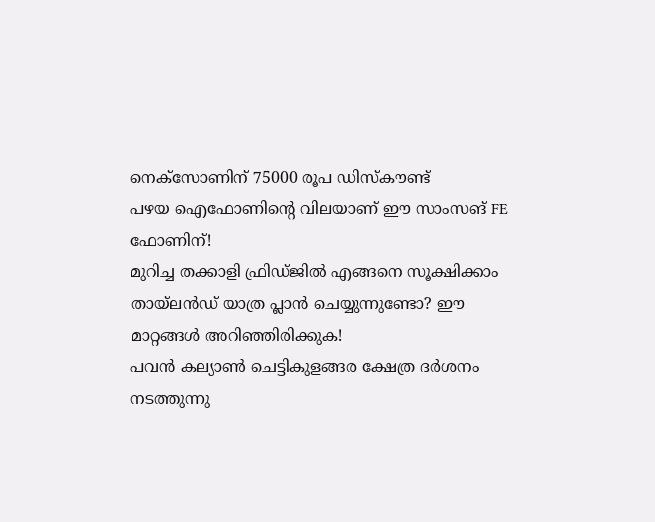നെക്സോണിന് 75000 രൂപ ഡിസ്കൗണ്ട്
പഴയ ഐഫോണിന്റെ വിലയാണ് ഈ സാംസങ് FE ഫോണിന്!
മുറിച്ച തക്കാളി ഫ്രിഡ്ജിൽ എങ്ങനെ സൂക്ഷിക്കാം
തായ്‌ലൻഡ് യാത്ര പ്ലാൻ ചെയ്യുന്നുണ്ടോ? ഈ മാറ്റങ്ങൾ അറിഞ്ഞിരിക്കുക!
പവൻ കല്യാൺ ചെട്ടികുളങ്ങര ക്ഷേത്ര ദർശനം നടത്തുന്നു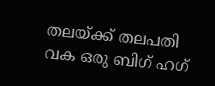തലയ്ക്ക് തലപതി വക ഒരു ബിഗ് ഹഗ്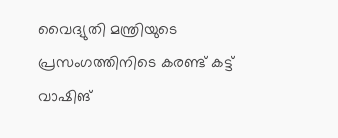വൈദ്യുതി മന്ത്രിയുടെ പ്രസംഗത്തിനിടെ കരണ്ട് കട്ട്
വാഷിങ്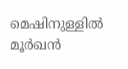മെഷിനുള്ളിൽ മൂർഖൻ